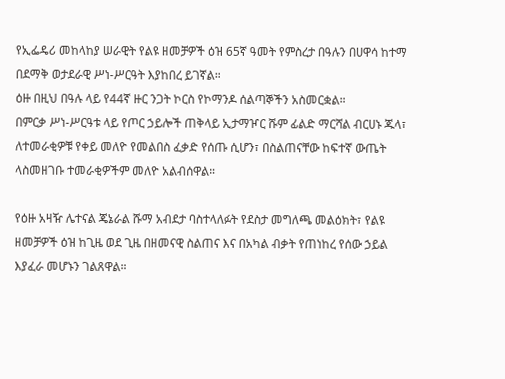የኢፌዴሪ መከላከያ ሠራዊት የልዩ ዘመቻዎች ዕዝ 65ኛ ዓመት የምስረታ በዓሉን በሀዋሳ ከተማ በደማቅ ወታደራዊ ሥነ-ሥርዓት እያከበረ ይገኛል።
ዕዙ በዚህ በዓሉ ላይ የ44ኛ ዙር ንጋት ኮርስ የኮማንዶ ሰልጣኞችን አስመርቋል።
በምርቃ ሥነ-ሥርዓቱ ላይ የጦር ኃይሎች ጠቅላይ ኢታማዦር ሹም ፊልድ ማርሻል ብርሀኑ ጁላ፣ ለተመራቂዎቹ የቀይ መለዮ የመልበስ ፈቃድ የሰጡ ሲሆን፣ በስልጠናቸው ከፍተኛ ውጤት ላስመዘገቡ ተመራቂዎችም መለዮ አልብሰዋል።

የዕዙ አዛዥ ሌተናል ጄኔራል ሹማ አብደታ ባስተላለፉት የደስታ መግለጫ መልዕክት፣ የልዩ ዘመቻዎች ዕዝ ከጊዜ ወደ ጊዜ በዘመናዊ ስልጠና እና በአካል ብቃት የጠነከረ የሰው ኃይል እያፈራ መሆኑን ገልጸዋል።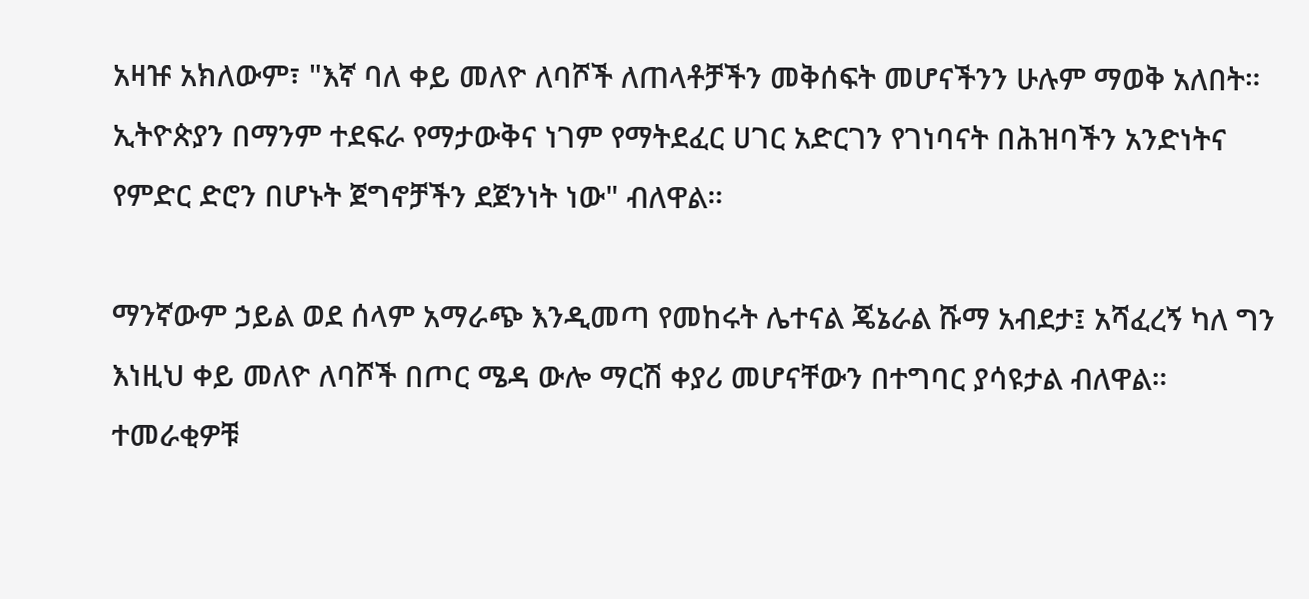አዛዡ አክለውም፣ "እኛ ባለ ቀይ መለዮ ለባሾች ለጠላቶቻችን መቅሰፍት መሆናችንን ሁሉም ማወቅ አለበት። ኢትዮጵያን በማንም ተደፍራ የማታውቅና ነገም የማትደፈር ሀገር አድርገን የገነባናት በሕዝባችን አንድነትና የምድር ድሮን በሆኑት ጀግኖቻችን ደጀንነት ነው" ብለዋል።

ማንኛውም ኃይል ወደ ሰላም አማራጭ እንዲመጣ የመከሩት ሌተናል ጄኔራል ሹማ አብደታ፤ አሻፈረኝ ካለ ግን እነዚህ ቀይ መለዮ ለባሾች በጦር ሜዳ ውሎ ማርሽ ቀያሪ መሆናቸውን በተግባር ያሳዩታል ብለዋል።
ተመራቂዎቹ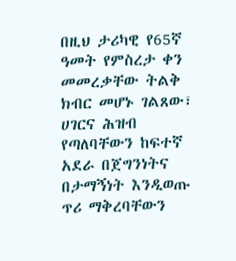በዚህ ታሪካዊ የ65ኛ ዓመት የምስረታ ቀን መመረቃቸው ትልቅ ክብር መሆኑ ገልጸው፣ ሀገርና ሕዝብ የጣለባቸውን ከፍተኛ አደራ በጀግንነትና በታማኝነት እንዲወጡ ጥሪ ማቅረባቸውን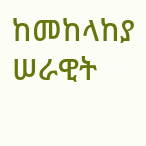ከመከላከያ ሠራዊት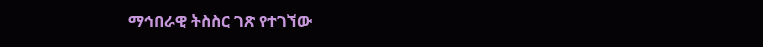ማኅበራዊ ትስስር ገጽ የተገኘው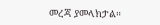መረጃ ያመላክታል።